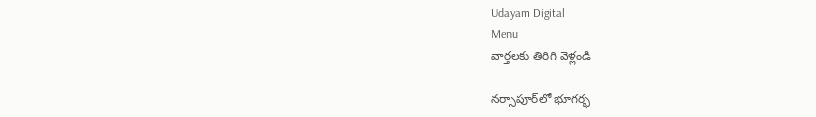Udayam Digital
Menu
వార్తలకు తిరిగి వెళ్లండి

నర్సాపూర్‌లో భూగర్భ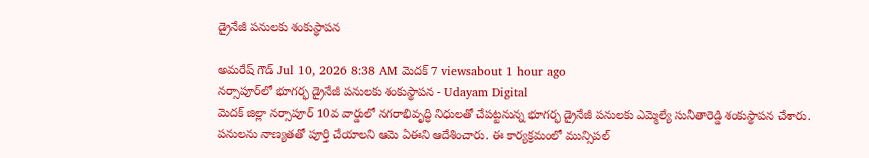డ్రైనేజీ పనులకు శంకుస్థాపన

అమరేష్ గౌడ్ Jul 10, 2026 8:38 AM మెదక్ 7 viewsabout 1 hour ago
నర్సాపూర్‌లో భూగర్భ డ్రైనేజీ పనులకు శంకుస్థాపన - Udayam Digital
మెదక్ జిల్లా నర్సాపూర్ 10వ వార్డులో నగరాభివృద్ధి నిధులతో చేపట్టనున్న భూగర్భ డ్రైనేజీ పనులకు ఎమ్మెల్యే సునీతారెడ్డి శంకుస్థాపన చేశారు. పనులను నాణ్యతతో పూర్తి చేయాలని ఆమె ఏఈని ఆదేశించారు. ఈ కార్యక్రమంలో మున్సిపల్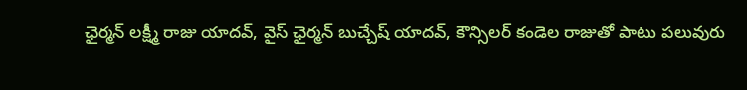ఛైర్మన్ లక్ష్మీ రాజు యాదవ్, వైస్ ఛైర్మన్ బుచ్చేష్ యాదవ్, కౌన్సిలర్ కండెల రాజుతో పాటు పలువురు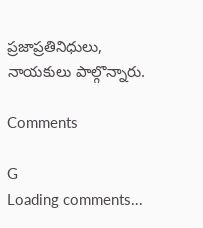ప్రజాప్రతినిధులు, నాయకులు పాల్గొన్నారు.

Comments

G
Loading comments...